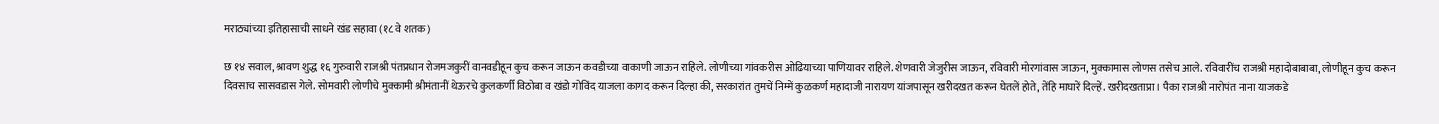मराठ्यांच्या इतिहासाची साधने खंड सहावा (१८ वे शतक)

छ १४ सवाल, श्रावण शुद्ध १६ गुरुवारी राजश्री पंतप्रधान रोजमजकुरीं वानवडीहून कुच करून जाऊन कवडीच्या वाकाणी जाऊन राहिले. लोणीच्या गांवकरीस ओढियाच्या पाणियावर राहिले. शेणवारी जेजुरीस जाऊन, रविवारी मोरगांवास जाऊन, मुक्कामास लोणस तसेच आले. रविवारींच राजश्री महादोबाबाबा, लोणीहून कुच करून दिवसाच सासवडास गेले. सोमवारी लोणीचे मुक्कामी श्रीमंतानीं थेऊरचे कुलकर्णी विठोबा व खंडो गोविंद याजला कागद करून दिल्हा की, सरकारांत तुमचें निम्में कुळकर्ण महादाजी नारायण यांजपासून खरीदखत करून घेतलें होते, तेंहि माघारें दिल्हें. खरीदखताप्रा। पैका राजश्री नारोपंत नाना याजकडे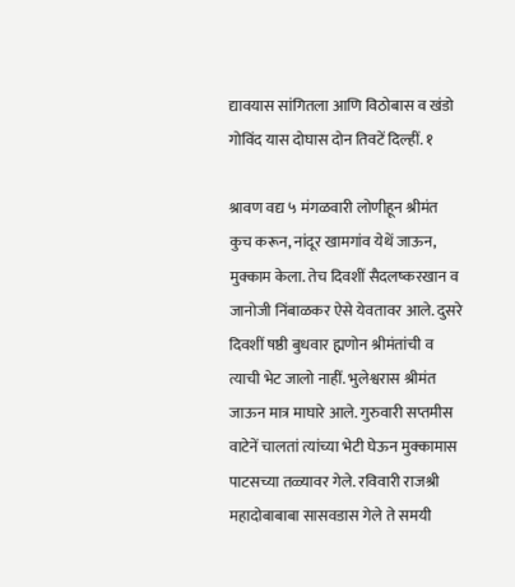द्यावयास सांगितला आणि विठोबास व खंडो गोविंद यास दोघास दोन तिवटें दिल्हीं. १

श्रावण वद्य ५ मंगळवारी लोणीहून श्रीमंत कुच करून, नांदूर खामगांव येथें जाऊन, मुक्काम केला. तेच दिवशीं सैदलष्करखान व जानोजी निंबाळकर ऐसे येवतावर आले. दुसरे दिवशीं षष्ठी बुधवार ह्मणोन श्रीमंतांची व त्याची भेट जालो नाहीं. भुलेश्वरास श्रीमंत जाऊन मात्र माघारे आले. गुरुवारी सप्तमीस वाटेनें चालतां त्यांच्या भेटी घेऊन मुक्कामास पाटसच्या तळ्यावर गेले. रविवारी राजश्री महादोबाबाबा सासवडास गेले ते समयी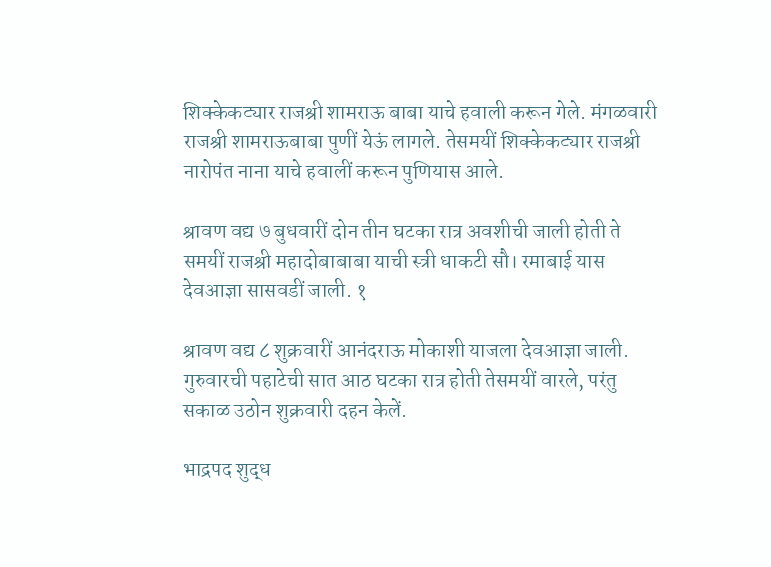शिक्केकट्यार राजश्री शामराऊ बाबा याचे हवाली करून गेले. मंगळवारी राजश्री शामराऊबाबा पुणीं येऊं लागले. तेसमयीं शिक्केकट्यार राजश्री नारोपंत नाना याचे हवालीं करून पुणियास आले.

श्रावण वद्य ७ बुधवारीं दोन तीन घटका रात्र अवशीची जाली होती ते समयीं राजश्री महादोबाबाबा याची स्त्री धाकटी सौ। रमाबाई यास देवआज्ञा सासवडीं जाली. १

श्रावण वद्य ८ शुक्रवारीं आनंदराऊ मोकाशी याजला देवआज्ञा जाली. गुरुवारची पहाटेची सात आठ घटका रात्र होती तेसमयीं वारले, परंतु सकाळ उठोन शुक्रवारी दहन केलें.

भाद्रपद शुद्ध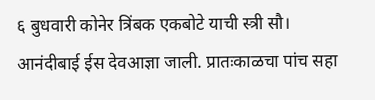६ बुधवारी कोनेर त्रिंबक एकबोटे याची स्त्री सौ। आनंदीबाई ईस देवआज्ञा जाली. प्रातःकाळचा पांच सहा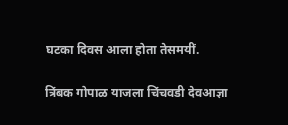घटका दिवस आला होता तेसमयीं.

त्रिंबक गोपाळ याजला चिंचवडी देवआज्ञा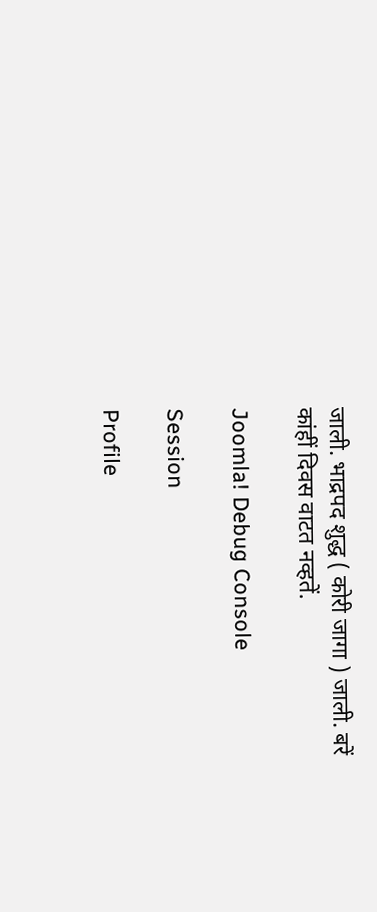जाली. भाद्रपद शुद्ध ( कोरी जागा ) जाली. बरें कांहीं दिवस वाटत नव्हतें.

Joomla! Debug Console

Session

Profile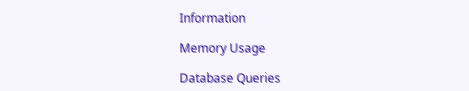Information

Memory Usage

Database Queries